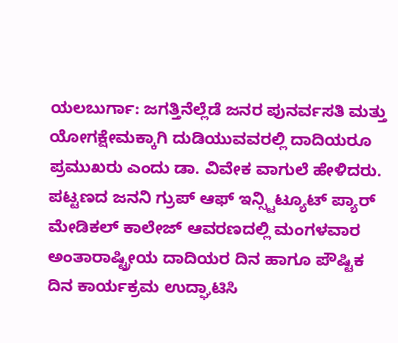ಯಲಬುರ್ಗಾ: ಜಗತ್ತಿನೆಲ್ಲೆಡೆ ಜನರ ಪುನರ್ವಸತಿ ಮತ್ತು ಯೋಗಕ್ಷೇಮಕ್ಕಾಗಿ ದುಡಿಯುವವರಲ್ಲಿ ದಾದಿಯರೂ ಪ್ರಮುಖರು ಎಂದು ಡಾ. ವಿವೇಕ ವಾಗುಲೆ ಹೇಳಿದರು.
ಪಟ್ಟಣದ ಜನನಿ ಗ್ರುಪ್ ಆಫ್ ಇನ್ಸ್ಟಿಟ್ಯೂಟ್ ಪ್ಯಾರ್ ಮೇಡಿಕಲ್ ಕಾಲೇಜ್ ಆವರಣದಲ್ಲಿ ಮಂಗಳವಾರ ಅಂತಾರಾಷ್ಟ್ರೀಯ ದಾದಿಯರ ದಿನ ಹಾಗೂ ಪೌಷ್ಟಿಕ ದಿನ ಕಾರ್ಯಕ್ರಮ ಉದ್ಘಾಟಿಸಿ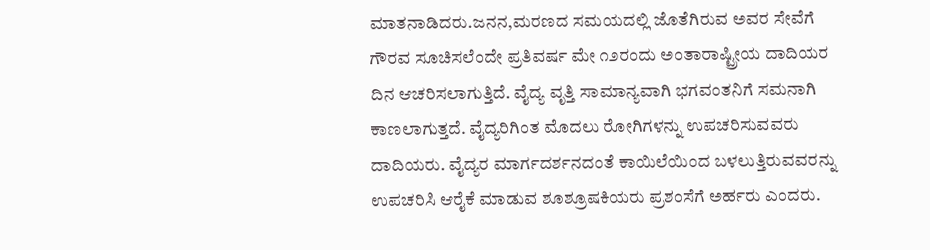ಮಾತನಾಡಿದರು.ಜನನ,ಮರಣದ ಸಮಯದಲ್ಲಿ ಜೊತೆಗಿರುವ ಅವರ ಸೇವೆಗೆ ಗೌರವ ಸೂಚಿಸಲೆಂದೇ ಪ್ರತಿವರ್ಷ ಮೇ ೧೨ರಂದು ಅಂತಾರಾಷ್ಟ್ರೀಯ ದಾದಿಯರ ದಿನ ಆಚರಿಸಲಾಗುತ್ತಿದೆ. ವೈದ್ಯ ವೃತ್ತಿ ಸಾಮಾನ್ಯವಾಗಿ ಭಗವಂತನಿಗೆ ಸಮನಾಗಿ ಕಾಣಲಾಗುತ್ತದೆ. ವೈದ್ಯರಿಗಿಂತ ಮೊದಲು ರೋಗಿಗಳನ್ನು ಉಪಚರಿಸುವವರು ದಾದಿಯರು. ವೈದ್ಯರ ಮಾರ್ಗದರ್ಶನದಂತೆ ಕಾಯಿಲೆಯಿಂದ ಬಳಲುತ್ತಿರುವವರನ್ನು ಉಪಚರಿಸಿ ಆರೈಕೆ ಮಾಡುವ ಶೂಶ್ರೂಷಕಿಯರು ಪ್ರಶಂಸೆಗೆ ಅರ್ಹರು ಎಂದರು.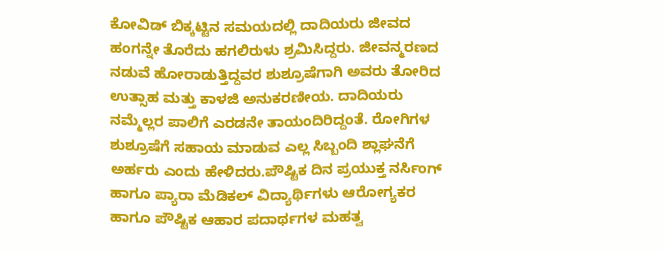ಕೋವಿಡ್ ಬಿಕ್ಕಟ್ಟಿನ ಸಮಯದಲ್ಲಿ ದಾದಿಯರು ಜೀವದ ಹಂಗನ್ನೇ ತೊರೆದು ಹಗಲಿರುಳು ಶ್ರಮಿಸಿದ್ದರು. ಜೀವನ್ಮರಣದ ನಡುವೆ ಹೋರಾಡುತ್ತಿದ್ದವರ ಶುಶ್ರೂಷೆಗಾಗಿ ಅವರು ತೋರಿದ ಉತ್ಸಾಹ ಮತ್ತು ಕಾಳಜಿ ಅನುಕರಣೀಯ. ದಾದಿಯರು ನಮ್ಮೆಲ್ಲರ ಪಾಲಿಗೆ ಎರಡನೇ ತಾಯಂದಿರಿದ್ದಂತೆ. ರೋಗಿಗಳ ಶುಶ್ರೂಷೆಗೆ ಸಹಾಯ ಮಾಡುವ ಎಲ್ಲ ಸಿಬ್ಬಂದಿ ಶ್ಲಾಘನೆಗೆ ಅರ್ಹರು ಎಂದು ಹೇಳಿದರು.ಪೌಷ್ಟಿಕ ದಿನ ಪ್ರಯುಕ್ತ ನರ್ಸಿಂಗ್ ಹಾಗೂ ಪ್ಯಾರಾ ಮೆಡಿಕಲ್ ವಿದ್ಯಾರ್ಥಿಗಳು ಆರೋಗ್ಯಕರ ಹಾಗೂ ಪೌಷ್ಟಿಕ ಆಹಾರ ಪದಾರ್ಥಗಳ ಮಹತ್ವ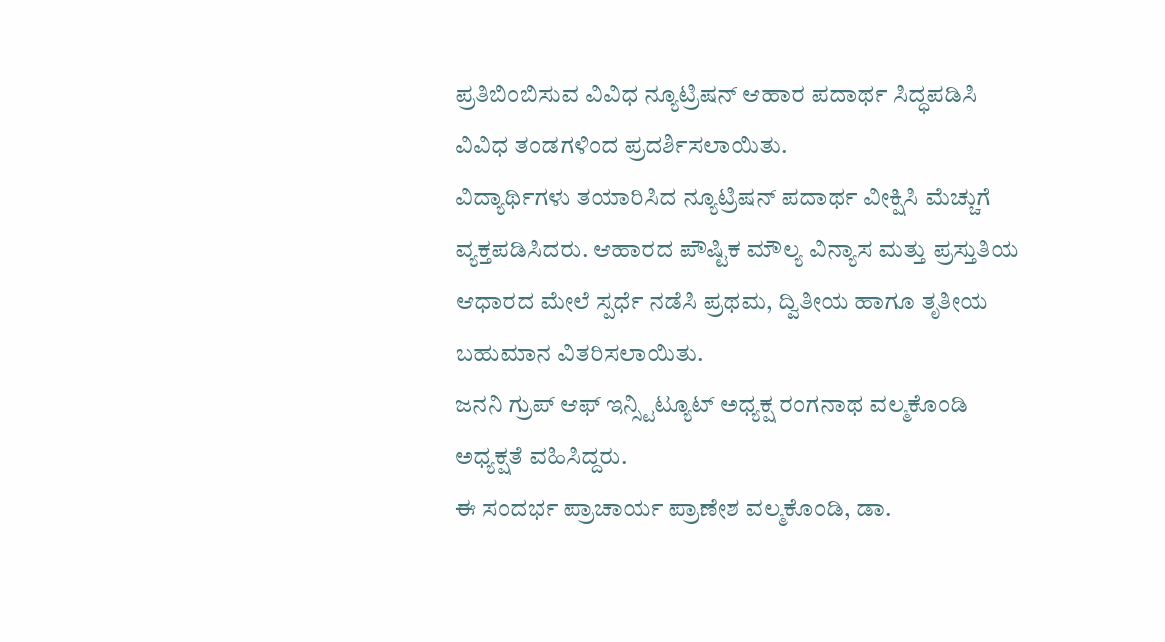ಪ್ರತಿಬಿಂಬಿಸುವ ವಿವಿಧ ನ್ಯೂಟ್ರಿಷನ್ ಆಹಾರ ಪದಾರ್ಥ ಸಿದ್ಧಪಡಿಸಿ ವಿವಿಧ ತಂಡಗಳಿಂದ ಪ್ರದರ್ಶಿಸಲಾಯಿತು.
ವಿದ್ಯಾರ್ಥಿಗಳು ತಯಾರಿಸಿದ ನ್ಯೂಟ್ರಿಷನ್ ಪದಾರ್ಥ ವೀಕ್ಷಿಸಿ ಮೆಚ್ಚುಗೆ ವ್ಯಕ್ತಪಡಿಸಿದರು. ಆಹಾರದ ಪೌಷ್ಟಿಕ ಮೌಲ್ಯ ವಿನ್ಯಾಸ ಮತ್ತು ಪ್ರಸ್ತುತಿಯ ಆಧಾರದ ಮೇಲೆ ಸ್ಪರ್ಧೆ ನಡೆಸಿ ಪ್ರಥಮ, ದ್ವಿತೀಯ ಹಾಗೂ ತೃತೀಯ ಬಹುಮಾನ ವಿತರಿಸಲಾಯಿತು.
ಜನನಿ ಗ್ರುಪ್ ಆಫ್ ಇನ್ಸ್ಟಿಟ್ಯೂಟ್ ಅಧ್ಯಕ್ಷ ರಂಗನಾಥ ವಲ್ಮಕೊಂಡಿ ಅಧ್ಯಕ್ಷತೆ ವಹಿಸಿದ್ದರು.
ಈ ಸಂದರ್ಭ ಪ್ರಾಚಾರ್ಯ ಪ್ರಾಣೇಶ ವಲ್ಮಕೊಂಡಿ, ಡಾ.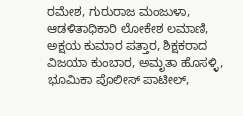ರಮೇಶ, ಗುರುರಾಜ ಮಂಜುಳಾ, ಆಡಳಿತಾಧಿಕಾರಿ ಲೋಕೇಶ ಲಮಾಣಿ, ಅಕ್ಷಯ ಕುಮಾರ ಪತ್ತಾರ, ಶಿಕ್ಷಕರಾದ ವಿಜಯಾ ಕುಂಬಾರ, ಅಮೃತಾ ಹೊಸಳ್ಳಿ, ಭೂಮಿಕಾ ಪೊಲೀಸ್ ಪಾಟೀಲ್,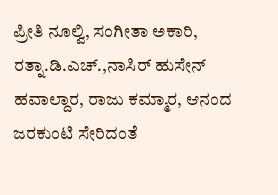ಪ್ರೀತಿ ನೂಲ್ವಿ, ಸಂಗೀತಾ ಅಕಾರಿ, ರತ್ನಾ.ಡಿ.ಎಚ್.,ನಾಸಿರ್ ಹುಸೇನ್ ಹವಾಲ್ದಾರ, ರಾಜು ಕಮ್ಮಾರ, ಆನಂದ ಜರಕುಂಟಿ ಸೇರಿದಂತೆ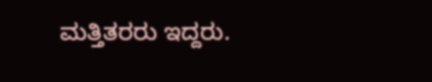ಮತ್ತಿತರರು ಇದ್ದರು.